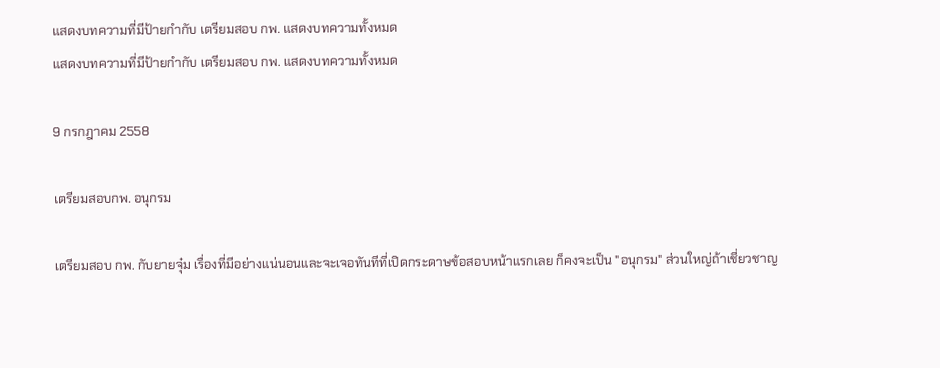แสดงบทความที่มีป้ายกำกับ เตรียมสอบ กพ. แสดงบทความทั้งหมด
แสดงบทความที่มีป้ายกำกับ เตรียมสอบ กพ. แสดงบทความทั้งหมด

9 กรกฎาคม 2558

เตรียมสอบกพ. อนุกรม

เตรียมสอบ กพ. กับยายจุ๋ม เรื่องที่มีอย่างแน่นอนและจะเจอทันทีที่เปิดกระดาษข้อสอบหน้าแรกเลย ก็คงจะเป็น "อนุกรม" ส่วนใหญ่ถ้าเชี่ยวชาญ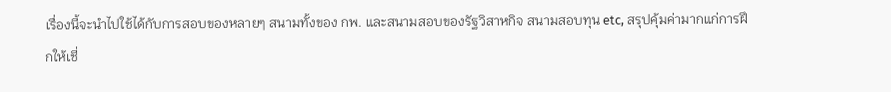เรื่องนี้จะนำไปใช้ได้กับการสอบของหลายๆ สนามทั้งของ กพ. และสนามสอบของรัฐวิสาหกิจ สนามสอบทุน etc, สรุปคุ้มค่ามากแก่การฝึกให้เชี่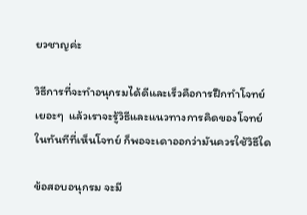ยวชาญค่ะ

วิธีการที่จะทำอนุกรมได้ดีและเร็วคือการฝึกทำโจทย์เยอะๆ  แล้วเราจะรู้วิธีและแนวทางการคิดของโจทย์ในทันทีที่เห็นโจทย์ ก็พอจะเดาออกว่ามันควรใช้วิธีใด

ข้อสอบอนุกรม จะมี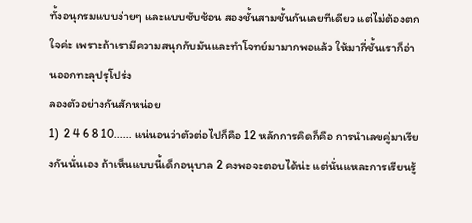ทั้งอนุกรมแบบง่ายๆ และแบบซับซ้อน สองชั้นสามชั้นกันเลยทีเดียว แต่ไม่ต้องตกใจค่ะ เพราะถ้าเรามีความสนุกกับมันและทำโจทย์มามากพอแล้ว ให้มากี่ชั้นเราก็อ่านออกทะลุปรุโปร่ง
ลองตัวอย่างกันสักหน่อย
1)  2 4 6 8 10...... แน่นอนว่าตัวต่อไปก็คือ 12 หลักการคิดก็คือ การนำเลขคู่มาเรียงกันนั่นเอง ถ้าเห็นแบบนี้เด็กอนุบาล 2 คงพอจะตอบได้น่ะ แต่นั่นแหละการเรียนรู้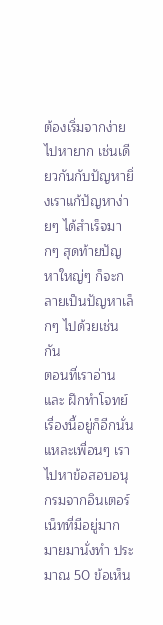ต้องเริ่มจากง่ายไปหายาก เช่นเดียวกันกับปัญหายิ่งเราแก้ปัญหาง่ายๆ ได้สำเร็จมากๆ สุดท้ายปัญหาใหญ่ๆ ก็จะกลายเป็นปัญหาเล็กๆ ไปด้วยเช่นกัน
ตอนที่เราอ่านและ ฝึกทำโจทย์เรื่องนี้อยู่ก็อีกนั่นแหละเพื่อนๆ เราไปหาข้อสอบอนุกรมจากอินเตอร์เน็ทที่มีอยู่มากมายมานั่งทำ ประมาณ 50 ข้อเห็น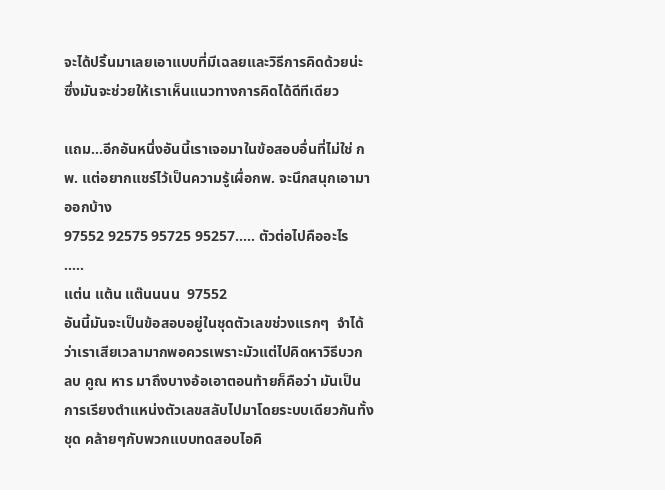จะได้ปริ้นมาเลยเอาแบบที่มีเฉลยและวิธีการคิดด้วยน่ะ ซึ่งมันจะช่วยให้เราเห็นแนวทางการคิดได้ดีทีเดียว

แถม...อีกอันหนึ่งอันนี้เราเจอมาในข้อสอบอื่นที่ไม่ใช่ กพ. แต่อยากแชร์ไว้เป็นความรู้เผื่อกพ. จะนึกสนุกเอามาออกบ้าง
97552 92575 95725 95257..... ตัวต่อไปคืออะไร
.....
แต่น แต้น แต๊นนนน  97552
อันนี้มันจะเป็นข้อสอบอยู่ในชุดตัวเลขช่วงแรกๆ  จำได้ว่าเราเสียเวลามากพอควรเพราะมัวแต่ไปคิดหาวิธีบวก ลบ คูณ หาร มาถึงบางอ้อเอาตอนท้ายก็คือว่า มันเป็นการเรียงตำแหน่งตัวเลขสลับไปมาโดยระบบเดียวกันทั้งชุด คล้ายๆกับพวกแบบทดสอบไอคิ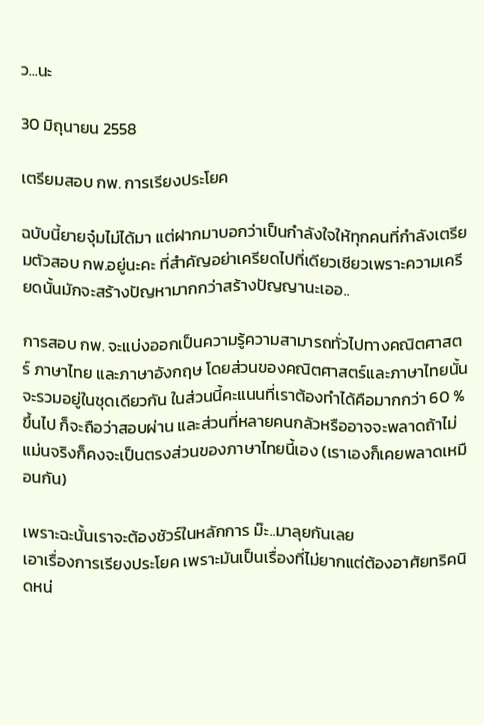ว...นะ

30 มิถุนายน 2558

เตรียมสอบ กพ. การเรียงประโยค

ฉบับนี้ยายจุ๋มไม่ได้มา แต่ฝากมาบอกว่าเป็นกำลังใจให้ทุกคนที่กำลังเตรียมตัวสอบ กพ.อยู่นะคะ ที่สำคัญอย่าเครียดไปที่เดียวเชียวเพราะความเครียดนั้นมักจะสร้างปัญหามากกว่าสร้างปัญญานะเออ..

การสอบ กพ. จะแบ่งออกเป็นความรู้ความสามารถทั่วไปทางคณิตศาสตร์ ภาษาไทย และภาษาอังกฤษ โดยส่วนของคณิตศาสตร์และภาษาไทยนั้นจะรวมอยู่ในชุดเดียวกัน ในส่วนนี้คะแนนที่เราต้องทำได้คือมากกว่า 60 % ขึ้นไป ก็จะถือว่าสอบผ่าน และส่วนที่หลายคนกลัวหรืออาจจะพลาดถ้าไม่แม่นจริงก็คงจะเป็นตรงส่วนของภาษาไทยนี้เอง (เราเองก็เคยพลาดเหมือนกัน)

เพราะฉะนั้นเราจะต้องชัวร์ในหลักการ ม๊ะ..มาลุยกันเลย
เอาเรื่องการเรียงประโยค เพราะมันเป็นเรื่องที่ไม่ยากแต่ต้องอาศัยทริคนิดหน่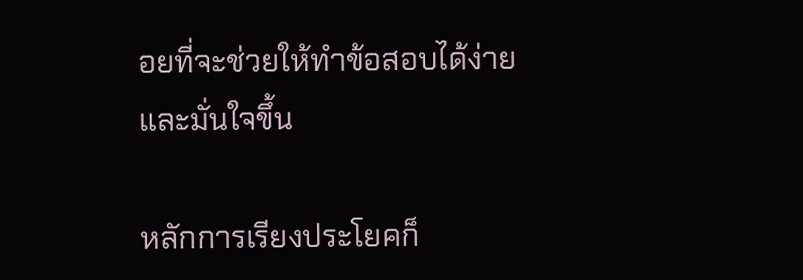อยที่จะช่วยให้ทำข้อสอบได้ง่ายและมั่นใจขึ้น

หลักการเรียงประโยคก็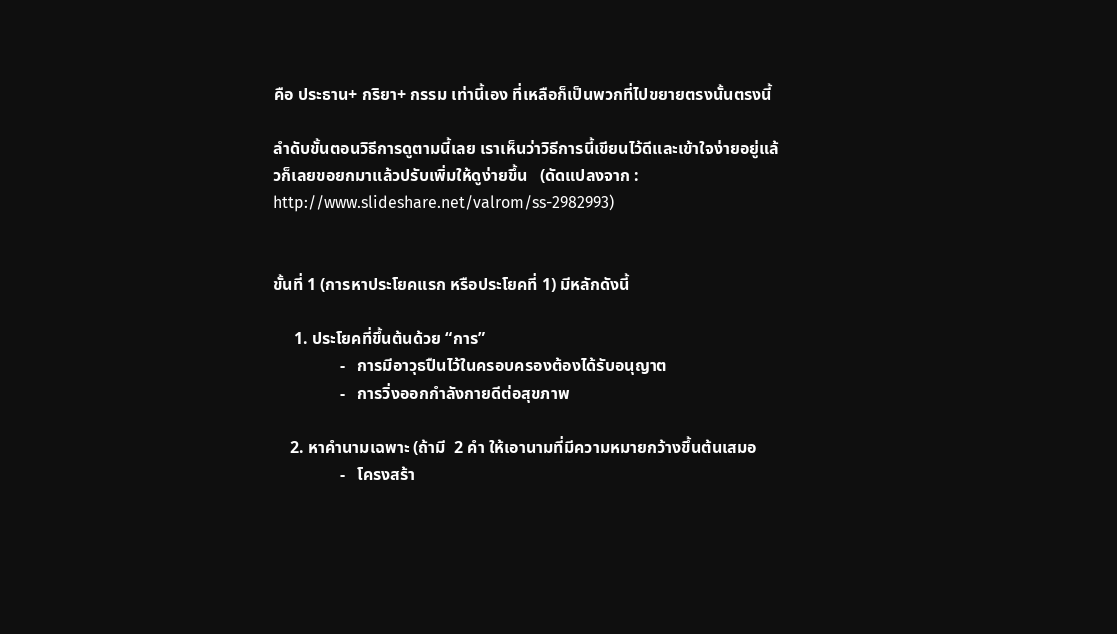คือ ประธาน+ กริยา+ กรรม เท่านี้เอง ที่เหลือก็เป็นพวกที่ไปขยายตรงนั้นตรงนี้

ลำดับขั้นตอนวิธีการดูตามนี้เลย เราเห็นว่าวิธีการนี้เขียนไว้ดีและเข้าใจง่ายอยู่แล้วก็เลยขอยกมาแล้วปรับเพิ่มให้ดูง่ายขึ้น   (ดัดแปลงจาก : http://www.slideshare.net/valrom/ss-2982993)


ขั้นที่ 1 (การหาประโยคแรก หรือประโยคที่ 1) มีหลักดังนี้

     1. ประโยคที่ขึ้นต้นด้วย “การ”
                -   การมีอาวุธปืนไว้ในครอบครองต้องได้รับอนุญาต
                -   การวิ่งออกกำลังกายดีต่อสุขภาพ

    2. หาคำนามเฉพาะ (ถ้ามี  2 คำ ให้เอานามที่มีความหมายกว้างขึ้นต้นเสมอ
                -   โครงสร้า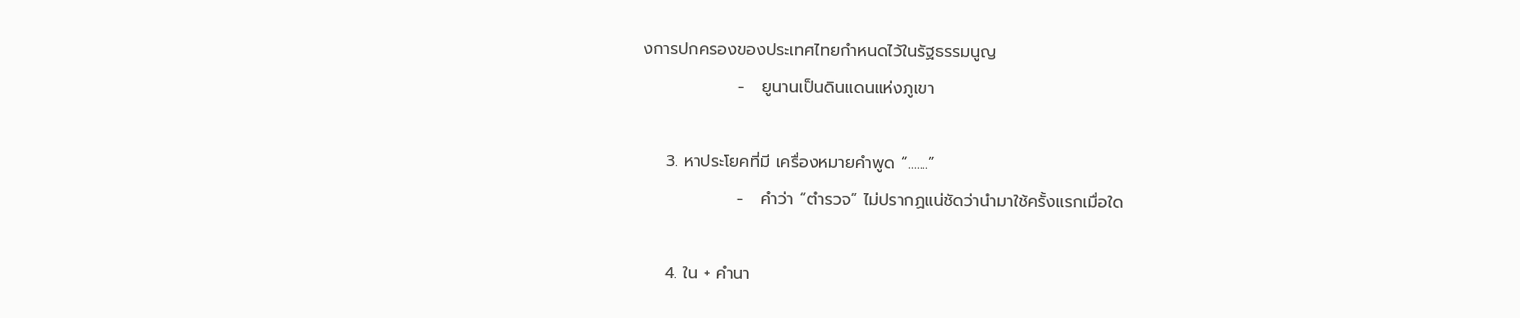งการปกครองของประเทศไทยกำหนดไว้ในรัฐธรรมนูญ
                -   ยูนานเป็นดินแดนแห่งภูเขา

    3. หาประโยคที่มี เครื่องหมายคำพูด “.......”
                -   คำว่า “ตำรวจ” ไม่ปรากฏแน่ชัดว่านำมาใช้ครั้งแรกเมื่อใด

    4. ใน + คำนา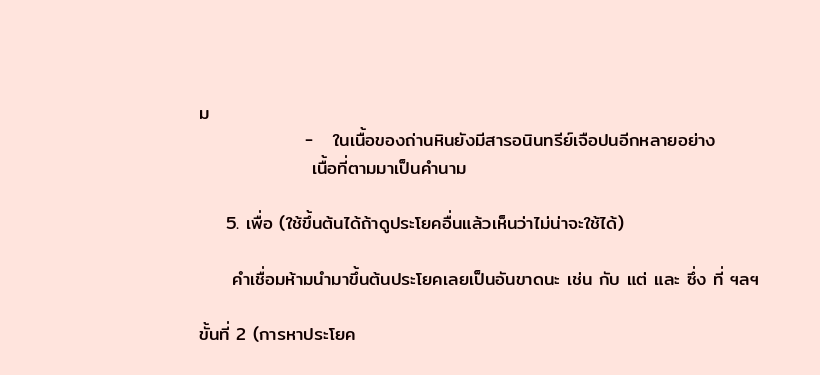ม
                -   ในเนื้อของถ่านหินยังมีสารอนินทรีย์เจือปนอีกหลายอย่าง
                 เนื้อที่ตามมาเป็นคำนาม

    5. เพื่อ (ใช้ขึ้นต้นได้ถ้าดูประโยคอื่นแล้วเห็นว่าไม่น่าจะใช้ได้)

     คำเชื่อมห้ามนำมาขึ้นต้นประโยคเลยเป็นอันขาดนะ เช่น กับ แต่ และ ซึ่ง ที่ ฯลฯ

ขั้นที่ 2 (การหาประโยค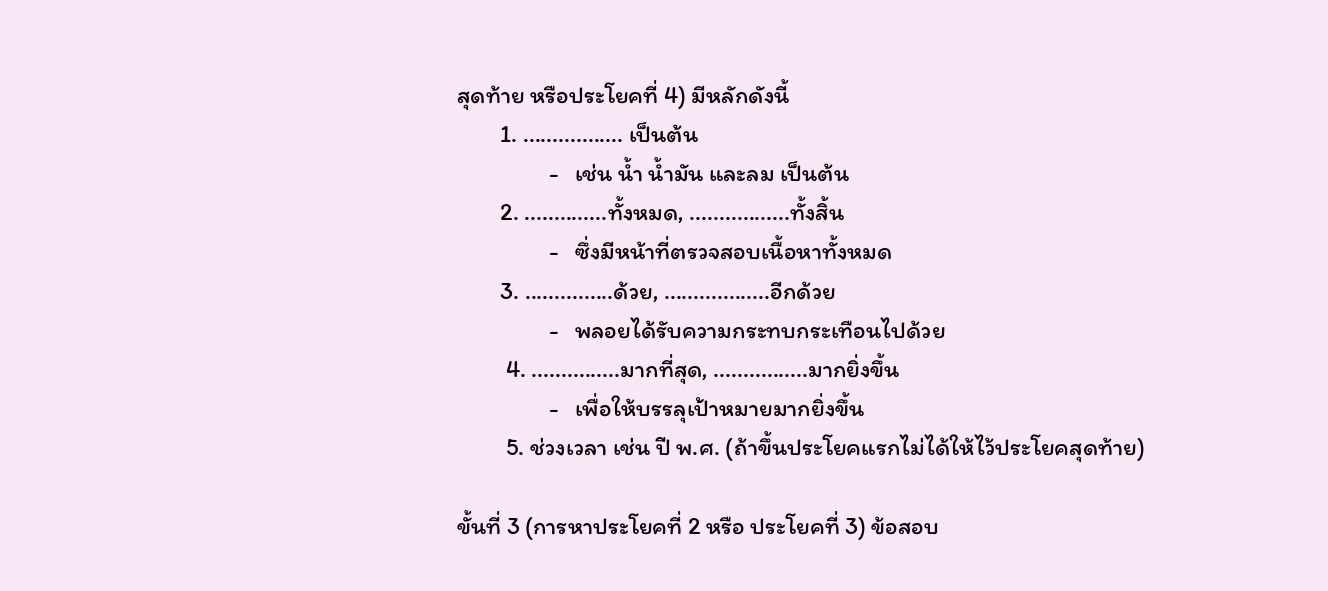สุดท้าย หรือประโยคที่ 4) มีหลักดังนี้
        1. ................. เป็นต้น
                 -   เช่น น้ำ น้ำมัน และลม เป็นต้น
        2. ..............ทั้งหมด, .................ทั้งสิ้น
                 -   ซึ่งมีหน้าที่ตรวจสอบเนื้อหาทั้งหมด
        3. ...............ด้วย, ..................อีกด้วย
                 -   พลอยได้รับความกระทบกระเทือนไปด้วย
         4. ...............มากที่สุด, ................มากยิ่งขึ้น
                 -   เพื่อให้บรรลุเป้าหมายมากยิ่งขึ้น
         5. ช่วงเวลา เช่น ปี พ.ศ. (ถ้าขึ้นประโยคแรกไม่ได้ให้ไว้ประโยคสุดท้าย)

ขั้นที่ 3 (การหาประโยคที่ 2 หรือ ประโยคที่ 3) ข้อสอบ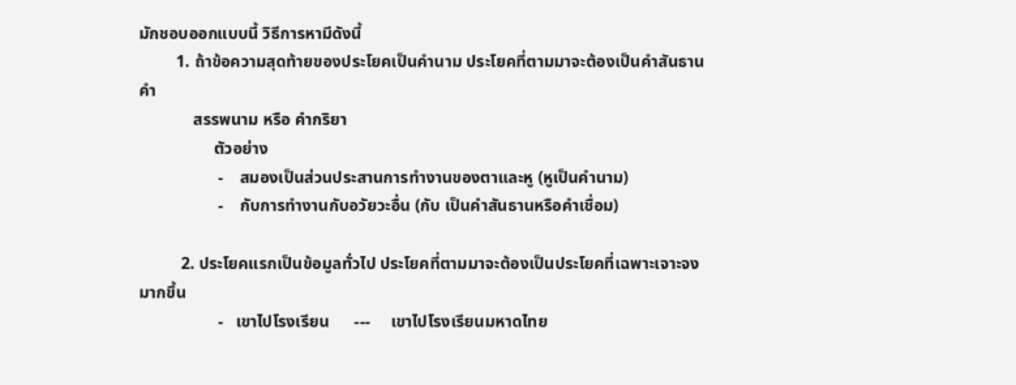มักชอบออกแบบนี้ วิธีการหามีดังนี้
         1. ถ้าข้อความสุดท้ายของประโยคเป็นคำนาม ประโยคที่ตามมาจะต้องเป็นคำสันธาน คำ
             สรรพนาม หรือ คำกริยา
                  ตัวอย่าง
                   -    สมองเป็นส่วนประสานการทำงานของตาและหู (หูเป็นคำนาม)
                   -    กับการทำงานกับอวัยวะอื่น (กับ เป็นคำสันธานหรือคำเชื่อม)

          2. ประโยคแรกเป็นข้อมูลทั่วไป ประโยคที่ตามมาจะต้องเป็นประโยคที่เฉพาะเจาะจงมากขึ้น
                   -   เขาไปโรงเรียน      ---     เขาไปโรงเรียนมหาดไทย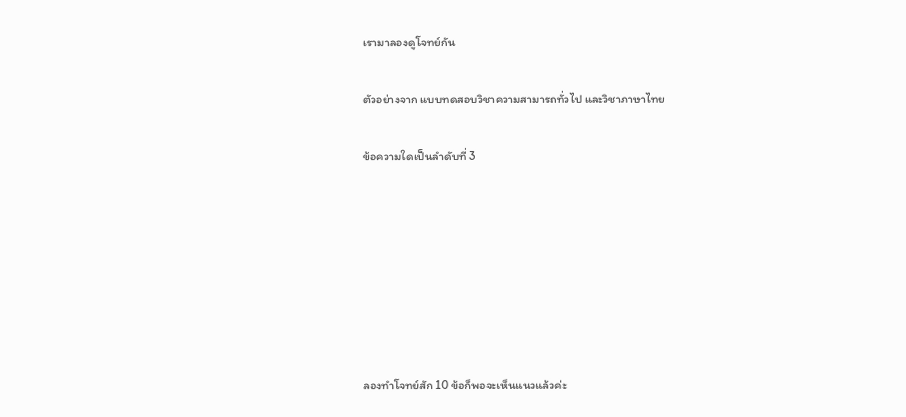เรามาลองดูโจทย์กัน

ตัวอย่างจาก แบบทดสอบวิชาความสามารถทั่วไป และวิชาภาษาไทย

ข้อความใดเป็นลำดับที่ 3







ลองทำโจทย์สัก 10 ข้อก็พอจะเห็นแนวแล้วค่ะ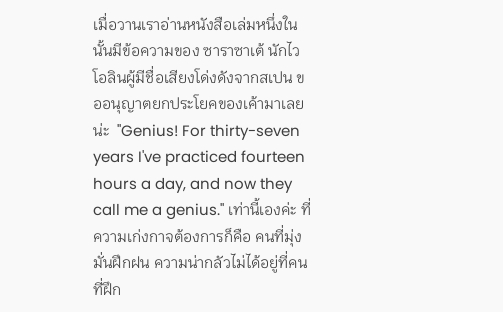เมื่อวานเราอ่านหนังสือเล่มหนึ่งในนั้นมีข้อความของ ซาราซาเต้ นักไวโอลินผู้มีชื่อเสียงโด่งดังจากสเปน ขออนุญาตยกประโยคของเค้ามาเลยน่ะ  "Genius! For thirty-seven years I've practiced fourteen hours a day, and now they call me a genius." เท่านี้เองค่ะ ที่ความเก่งกาจต้องการก็คือ คนที่มุ่งมั่นฝึกฝน ความน่ากลัวไม่ได้อยู่ที่คนที่ฝึก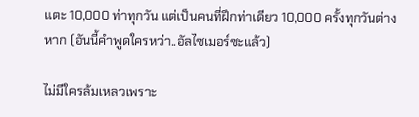แตะ 10,000 ท่าทุกวัน แต่เป็นคนที่ฝึกท่าเดียว 10,000 ครั้งทุกวันต่างหาก (อันนี้คำพูดใครหว่า..อัลไซเมอร์ซะแล้ว)

ไม่มีใครล้มเหลวเพราะ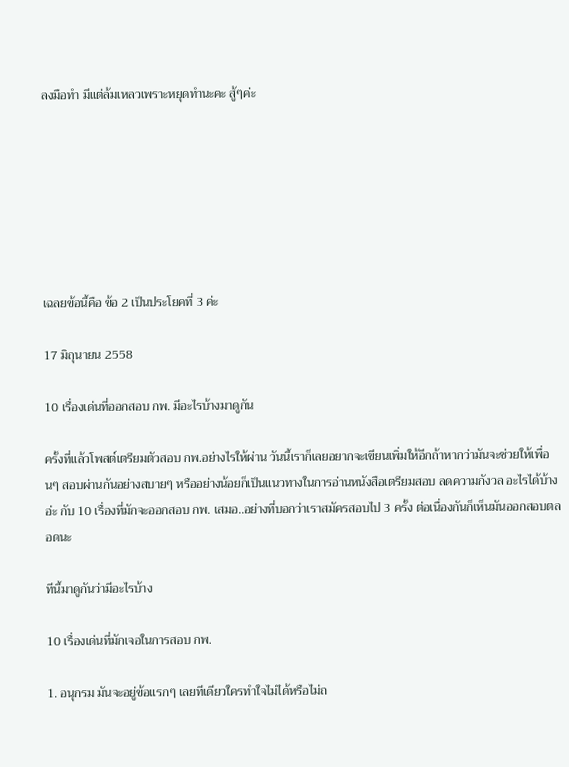ลงมือทำ มีแต่ล้มเหลวเพราะหยุดทำนะคะ สู้ๆค่ะ







เฉลยข้อนี้คือ ข้อ 2 เป็นประโยคที่ 3 ค่ะ

17 มิถุนายน 2558

10 เรื่องเด่นที่ออกสอบ กพ. มีอะไรบ้างมาดูกัน

ครั้งที่แล้วโพสต์เตรียมตัวสอบ กพ.อย่างไรให้ผ่าน วันนี้เราก็เลยอยากจะเขียนเพิ่มให้อีกถ้าหากว่ามันจะช่วยให้เพื่อนๆ สอบผ่านกันอย่างสบายๆ หรืออย่างน้อยก็เป็นแนวทางในการอ่านหนังสือเตรียมสอบ ลดความกังวล อะไรได้บ้างอ่ะ กับ 10 เรื่องที่มักจะออกสอบ กพ. เสมอ..อย่างที่บอกว่าเราสมัครสอบไป 3 ครั้ง ต่อเนื่องกันก็เห็นมันออกสอบตลอดนะ

ทีนี้มาดูกันว่ามีอะไรบ้าง

10 เรื่องเด่นที่มักเจอในการสอบ กพ.

1. อนุกรม มันจะอยู่ข้อแรกๆ เลยทีเดียวใครทำใจไม่ได้หรือไม่ถ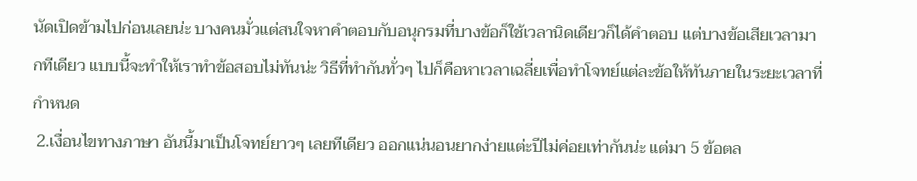นัดเปิดข้ามไปก่อนเลยน่ะ บางคนมั่วแต่สนใจหาคำตอบกับอนุกรมที่บางข้อก็ใช้เวลานิดเดียวก็ได้คำตอบ แต่บางข้อเสียเวลามากทีเดียว แบบนี้จะทำให้เราทำข้อสอบไม่ทันน่ะ วิธีที่ทำกันทั่วๆ ไปก็คือหาเวลาเฉลี่ยเพื่อทำโจทย์แต่ละข้อให้ทันภายในระยะเวลาที่กำหนด
 2.เงื่อนไขทางภาษา อันนี้มาเป็นโจทย์ยาวๆ เลยทีเดียว ออกแน่นอนยากง่ายแต่ะปีไม่ค่อยเท่ากันน่ะ แต่มา 5 ข้อตล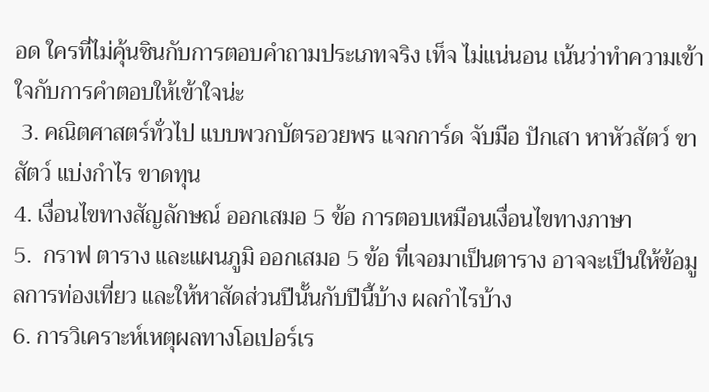อด ใครที่ไม่คุ้นชินกับการตอบคำถามประเภทจริง เท็จ ไม่แน่นอน เน้นว่าทำความเข้าใจกับการคำตอบให้เข้าใจน่ะ
 3. คณิตศาสตร์ทั่วไป แบบพวกบัตรอวยพร แจกการ์ด จับมือ ปักเสา หาหัวสัตว์ ขาสัตว์ แบ่งกำไร ขาดทุน
4. เงื่อนไขทางสัญลักษณ์ ออกเสมอ 5 ข้อ การตอบเหมือนเงื่อนไขทางภาษา
5.  กราฟ ตาราง และแผนภูมิ ออกเสมอ 5 ข้อ ที่เจอมาเป็นตาราง อาจจะเป็นให้ข้อมูลการท่องเที่ยว และให้หาสัดส่วนปีนั้นกับปีนี้บ้าง ผลกำไรบ้าง
6. การวิเคราะห์เหตุผลทางโอเปอร์เร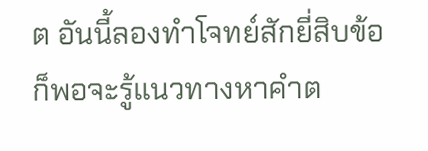ต อันนี้ลองทำโจทย์สักยี่สิบข้อก็พอจะรู้แนวทางหาคำต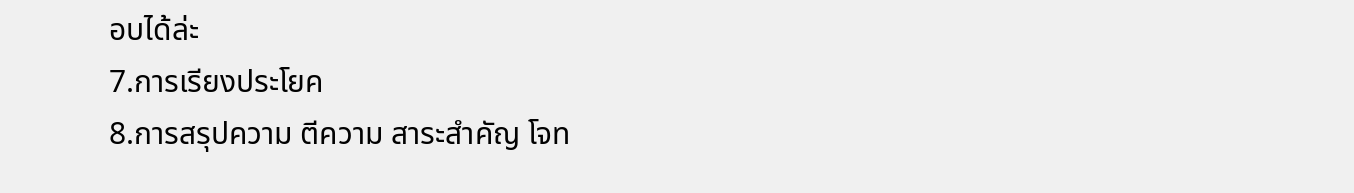อบได้ล่ะ
7.การเรียงประโยค
8.การสรุปความ ตีความ สาระสำคัญ โจท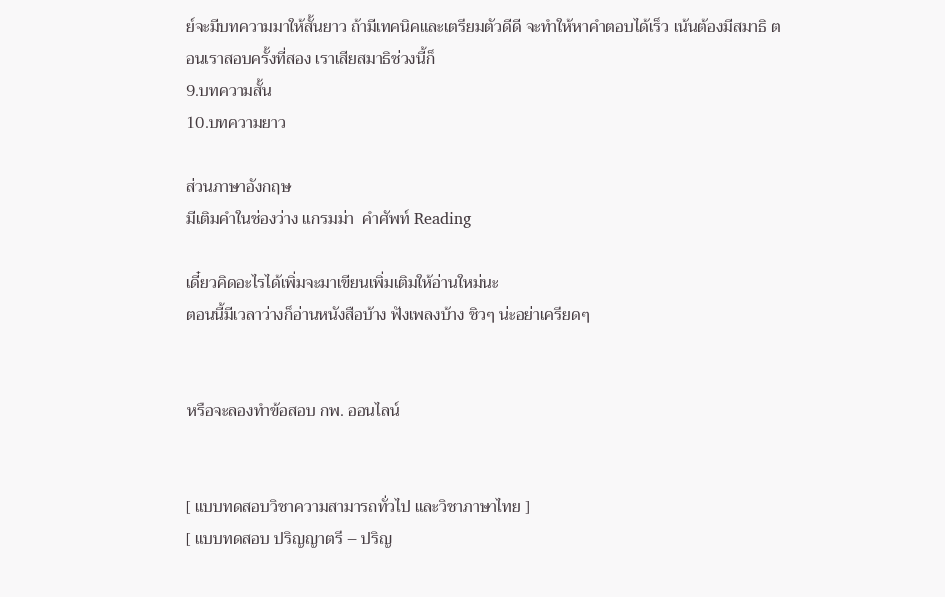ย์จะมีบทความมาให้สั้นยาว ถ้ามีเทคนิคและเตรียมตัวดีดี จะทำให้หาคำตอบได้เร็ว เน้นต้องมีสมาธิ ตอนเราสอบครั้งที่สอง เราเสียสมาธิช่วงนี้ก็
9.บทความสั้น
10.บทความยาว

ส่วนภาษาอังกฤษ
มีเติมคำในช่องว่าง แกรมม่า  คำศัพท์ Reading

เดี๋ยวคิดอะไรได้เพิ่มจะมาเขียนเพิ่มเติมให้อ่านใหม่นะ
ตอนนี้มีเวลาว่างก็อ่านหนังสือบ้าง ฟังเพลงบ้าง ชิวๆ น่ะอย่าเครียดๆ


หรือจะลองทำข้อสอบ กพ. ออนไลน์


[ แบบทดสอบวิชาความสามารถทั่วไป และวิชาภาษาไทย ]
[ แบบทดสอบ ปริญญาตรี – ปริญ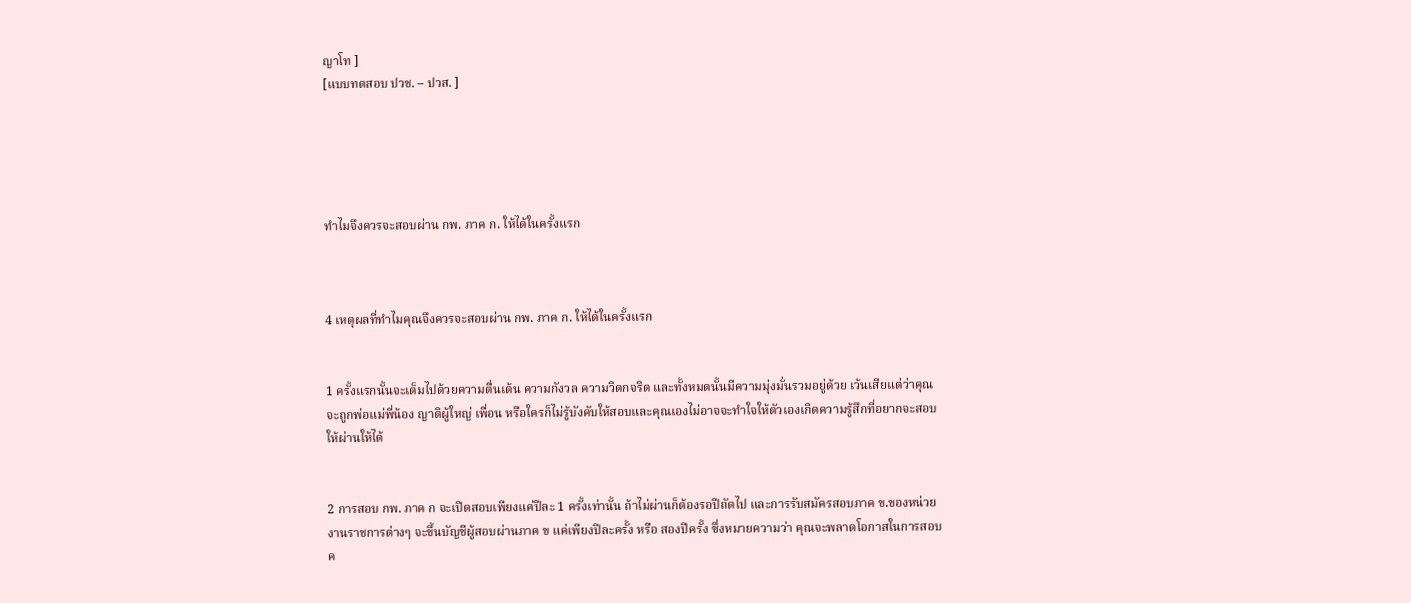ญาโท ]
[แบบทดสอบ ปวช. – ปวส. ]





ทำไมจึงควรจะสอบผ่าน กพ. ภาค ก. ให้ได้ในครั้งแรก



4 เหตุผลที่ทำไมคุณจึงควรจะสอบผ่าน กพ. ภาค ก. ให้ได้ในครั้งแรก


1 ครั้งแรกนั้นจะเต็มไปด้วยความตื่นเต้น ความกังวล ความวิตกจริต และทั้งหมดนั้นมีความมุ่งมั่นรวมอยู่ด้วย เว้นเสียแต่ว่าคุณจะถูกพ่อแม่พี่น้อง ญาติผู้ใหญ่ เพื่อน หรือใครก็ไม่รู้บังคับให้สอบและคุณเองไม่อาจจะทำใจให้ตัวเองเกิดความรู้สึกที่อยากจะสอบให้ผ่านให้ได้


2 การสอบ กพ. ภาค ก จะเปิดสอบเพียงแค่ปีละ 1 ครั้งเท่านั้น ถ้าไม่ผ่านก็ต้องรอปีถัดไป และการรับสมัครสอบภาค ข.ของหน่วยงานราชการต่างๆ จะขึ้นบัญชีผู้สอบผ่านภาค ข แค่เพียงปีละครั้ง หรือ สองปีครั้ง ซึ่งหมายความว่า คุณจะพลาดโอกาสในการสอบค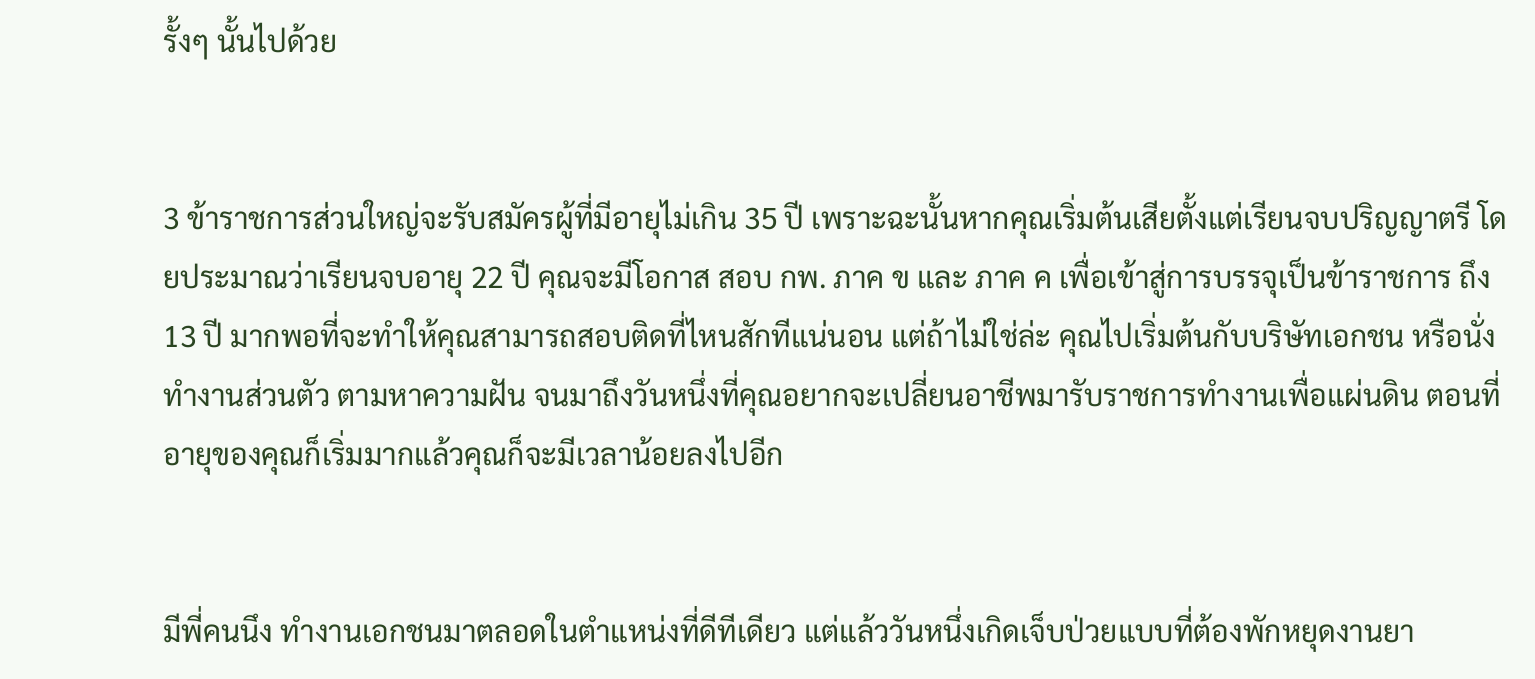รั้งๆ นั้นไปด้วย


3 ข้าราชการส่วนใหญ่จะรับสมัครผู้ที่มีอายุไม่เกิน 35 ปี เพราะฉะนั้นหากคุณเริ่มต้นเสียตั้งแต่เรียนจบปริญญาตรี โดยประมาณว่าเรียนจบอายุ 22 ปี คุณจะมีโอกาส สอบ กพ. ภาค ข และ ภาค ค เพื่อเข้าสู่การบรรจุเป็นข้าราชการ ถึง 13 ปี มากพอที่จะทำให้คุณสามารถสอบติดที่ไหนสักทีแน่นอน แต่ถ้าไม่ใช่ล่ะ คุณไปเริ่มต้นกับบริษัทเอกชน หรือนั่งทำงานส่วนตัว ตามหาความฝัน จนมาถึงวันหนึ่งที่คุณอยากจะเปลี่ยนอาชีพมารับราชการทำงานเพื่อแผ่นดิน ตอนที่อายุของคุณก็เริ่มมากแล้วคุณก็จะมีเวลาน้อยลงไปอีก


มีพี่คนนึง ทำงานเอกชนมาตลอดในตำแหน่งที่ดีทีเดียว แต่แล้ววันหนึ่งเกิดเจ็บป่วยแบบที่ต้องพักหยุดงานยา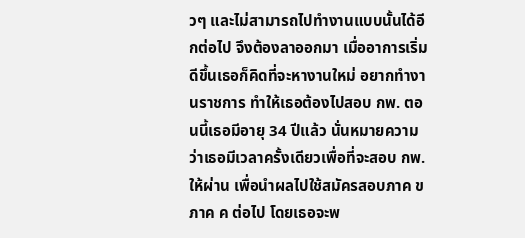วๆ และไม่สามารถไปทำงานแบบนั้นได้อีกต่อไป จึงต้องลาออกมา เมื่ออาการเริ่มดีขึ้นเธอก็คิดที่จะหางานใหม่ อยากทำงานราชการ ทำให้เธอต้องไปสอบ กพ. ตอนนี้เธอมีอายุ 34 ปีแล้ว นั่นหมายความว่าเธอมีเวลาครั้งเดียวเพื่อที่จะสอบ กพ. ให้ผ่าน เพื่อนำผลไปใช้สมัครสอบภาค ข ภาค ค ต่อไป โดยเธอจะพ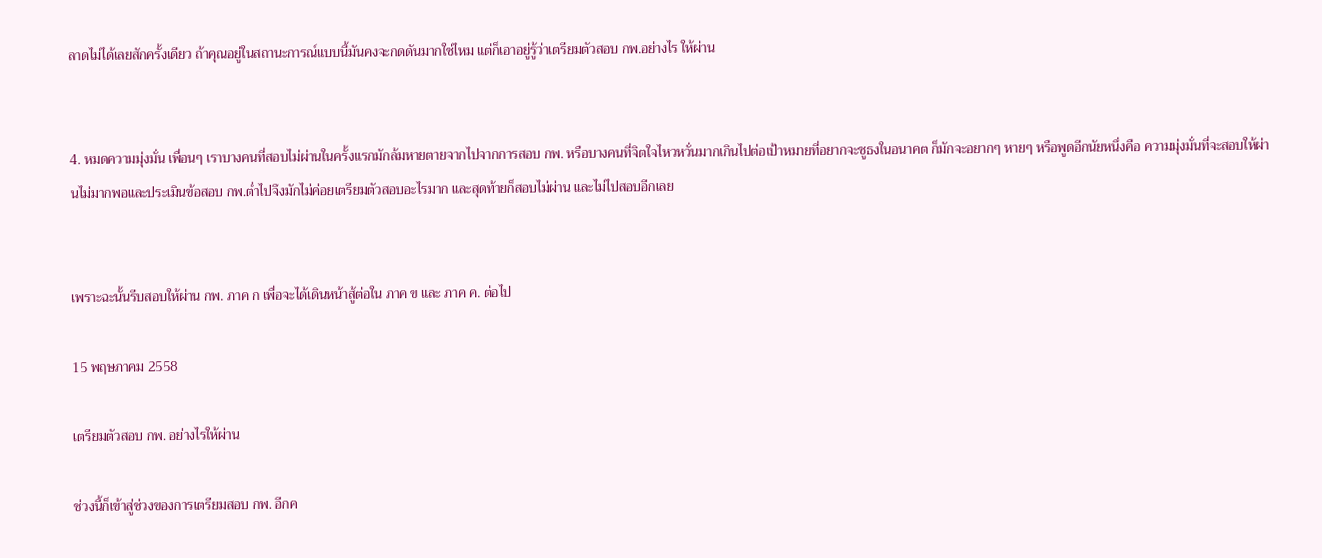ลาดไม่ได้เลยสักครั้งเดียว ถ้าคุณอยู่ในสถานะการณ์แบบนี้มันคงจะกดดันมากใช่ไหม แต่ก็เอาอยู่รู้ว่าเตรียมตัวสอบ กพ.อย่างไร ให้ผ่าน


4. หมดความมุ่งมั่น เพื่อนๆ เราบางคนที่สอบไม่ผ่านในครั้งแรกมักล้มหายตายจากไปจากการสอบ กพ. หรือบางคนที่จิตใจไหวหวั่นมากเกินไปต่อเป้าหมายที่อยากจะชูธงในอนาคต ก็มักจะอยากๆ หายๆ หรือพูดอีกนัยหนึ่งคือ ความมุ่งมั่นที่จะสอบให้ผ่านไม่มากพอและประเมินข้อสอบ กพ.ต่ำไปจึงมักไม่ค่อยเตรียมตัวสอบอะไรมาก และสุดท้ายก็สอบไม่ผ่าน และไม่ไปสอบอีกเลย


เพราะฉะนั้นรีบสอบให้ผ่าน กพ. ภาค ก เพื่อจะได้เดินหน้าสู้ต่อใน ภาค ข และ ภาค ค. ต่อไป

15 พฤษภาคม 2558

เตรียมตัวสอบ กพ. อย่างไรให้ผ่าน

ช่วงนี้ก็เข้าสู่ช่วงของการเตรียมสอบ กพ. อีกค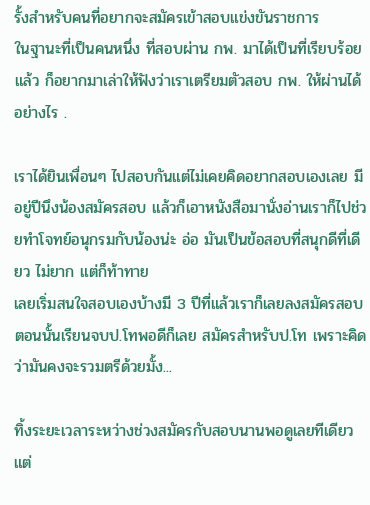รั้งสำหรับคนที่อยากจะสมัครเข้าสอบแข่งขันราชการ
ในฐานะที่เป็นคนหนึ่ง ที่สอบผ่าน กพ. มาได้เป็นที่เรียบร้อยแล้ว ก็อยากมาเล่าให้ฟังว่าเราเตรียมตัวสอบ กพ. ให้ผ่านได้อย่างไร .

เราได้ยินเพื่อนๆ ไปสอบกันแต่ไม่เคยคิดอยากสอบเองเลย มีอยู่ปีนึงน้องสมัครสอบ แล้วก็เอาหนังสือมานั่งอ่านเราก็ไปช่วยทำโจทย์อนุกรมกับน้องน่ะ อ่อ มันเป็นข้อสอบที่สนุกดีที่เดียว ไม่ยาก แต่ก็ท้าทาย
เลยเริ่มสนใจสอบเองบ้างมี 3 ปีที่แล้วเราก็เลยลงสมัครสอบ ตอนนั้นเรียนจบป.โทพอดีก็เลย สมัครสำหรับป.โท เพราะคิดว่ามันคงจะรวมตรีด้วยมั้ง...

ทิ้งระยะเวลาระหว่างช่วงสมัครกับสอบนานพอดูเลยทีเดียวแต่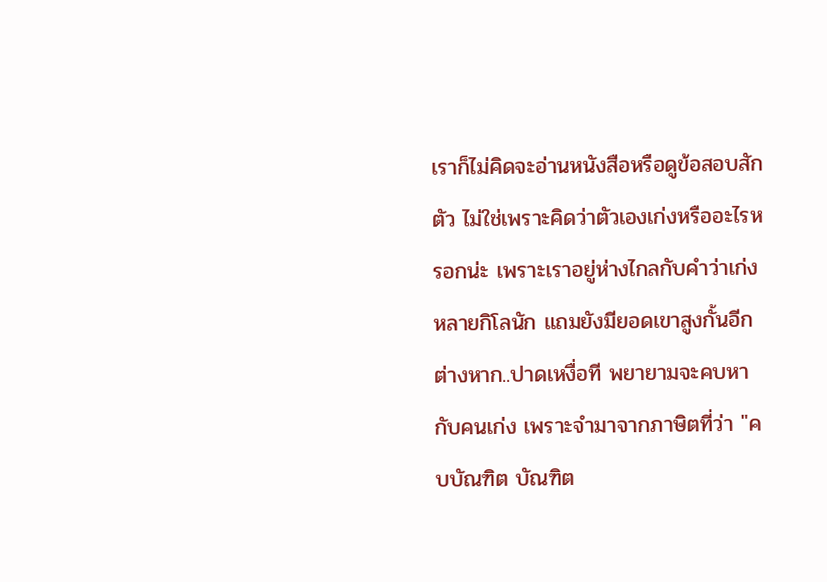เราก็ไม่คิดจะอ่านหนังสือหรือดูข้อสอบสักตัว ไม่ใช่เพราะคิดว่าตัวเองเก่งหรืออะไรหรอกน่ะ เพราะเราอยู่ห่างไกลกับคำว่าเก่งหลายกิโลนัก แถมยังมียอดเขาสูงกั้นอีกต่างหาก..ปาดเหงื่อที พยายามจะคบหากับคนเก่ง เพราะจำมาจากภาษิตที่ว่า "คบบัณฑิต บัณฑิต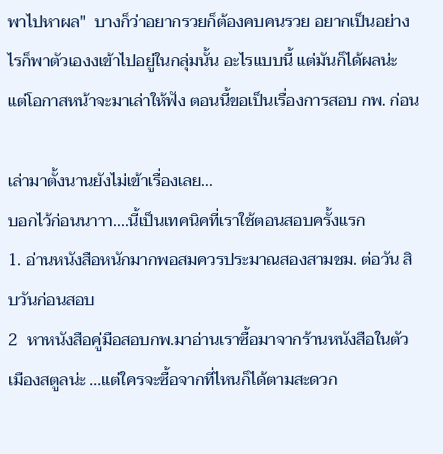พาไปหาผล"  บางก็ว่าอยากรวยก็ต้องคบคนรวย อยากเป็นอย่างไรก็พาตัวเองงเข้าไปอยู่ในกลุ่มนั้น อะไรแบบนี้ แต่มันก็ได้ผลน่ะ แต่โอกาสหน้าจะมาเล่าให้ฟัง ตอนนี้ขอเป็นเรื่องการสอบ กพ. ก่อน

เล่ามาตั้งนานยังไม่เข้าเรื่องเลย...
บอกไว้ก่อนนาาา....นี้เป็นเทคนิคที่เราใช้ตอนสอบครั้งแรก
1. อ่านหนังสือหนักมากพอสมควรประมาณสองสามชม. ต่อวัน สิบวันก่อนสอบ
2  หาหนังสือคู่มือสอบกพ.มาอ่านเราซื้อมาจากร้านหนังสือในตัวเมืองสตูลน่ะ ...แต่ใครจะซื้อจากที่ไหนก็ได้ตามสะดวก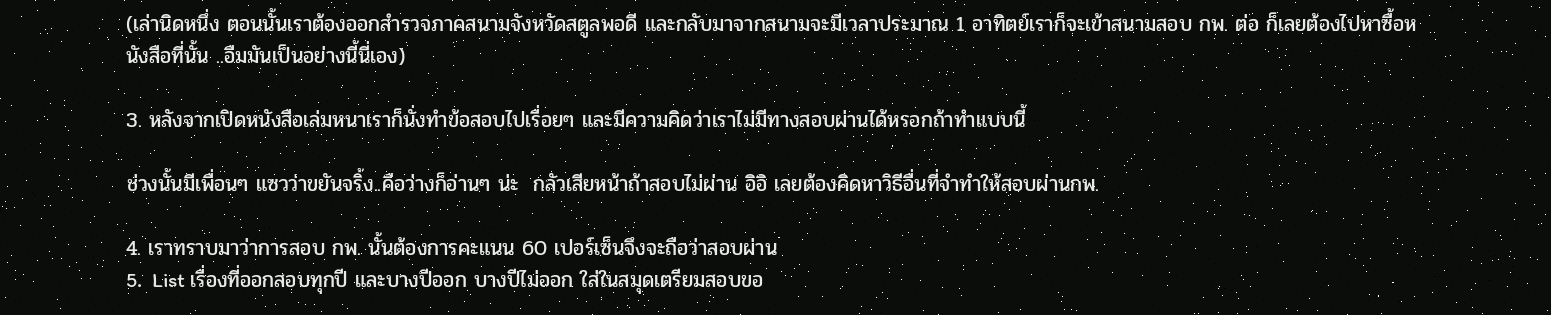(เล่านิดหนึ่ง ตอนนั้นเราต้องออกสำรวจภาคสนามจังหวัดสตูลพอดี และกลับมาจากสนามจะมีเวลาประมาณ 1 อาทิตย์เราก็จะเข้าสนามสอบ กพ. ต่อ ก็เลยต้องไปหาซื้อหนังสือที่นั้น ..อืมมันเป็นอย่างนี้นี่เอง)

3. หลังจากเปิดหนังสือเล่มหนาเราก็นั่งทำข้อสอบไปเรื่อยๆ และมีความคิดว่าเราไม่มีทางสอบผ่านได้หรอกถ้าทำแบบนี้

ช่วงนั้นมีเพื่อนๆ แซวว่าขยันจริ้ง..คือว่างก็อ่านๆ น่ะ  กลัวเสียหน้าถ้าสอบไม่ผ่าน อิอิ เลยต้องคิดหาวิธีอื่นที่จำทำให้สอบผ่านกพ.

4. เราทราบมาว่าการสอบ กพ. นั้นต้องการคะแนน 60 เปอร์เซ็นจึงจะถือว่าสอบผ่าน
5.  List เรื่องที่ออกสอบทุกปี และบางปีออก บางปีไม่ออก ใส่ในสมุดเตรียมสอบขอ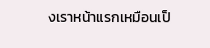งเราหน้าแรกเหมือนเป็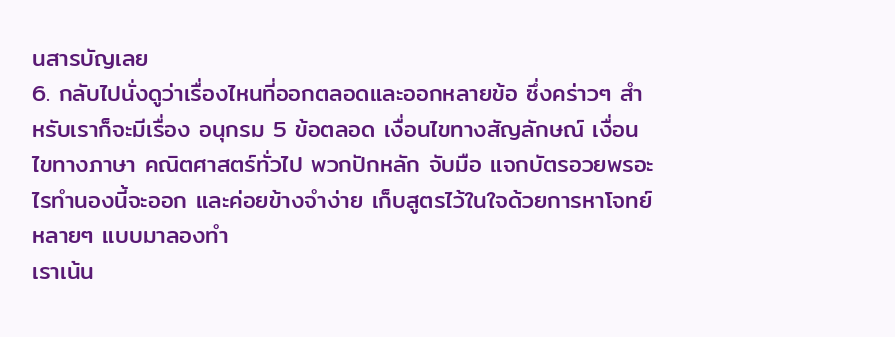นสารบัญเลย
6. กลับไปนั่งดูว่าเรื่องไหนที่ออกตลอดและออกหลายข้อ ซึ่งคร่าวๆ สำหรับเราก็จะมีเรื่อง อนุกรม 5 ข้อตลอด เงื่อนไขทางสัญลักษณ์ เงื่อนไขทางภาษา คณิตศาสตร์ทั่วไป พวกปักหลัก จับมือ แจกบัตรอวยพรอะไรทำนองนี้จะออก และค่อยข้างจำง่าย เก็บสูตรไว้ในใจด้วยการหาโจทย์หลายๆ แบบมาลองทำ
เราเน้น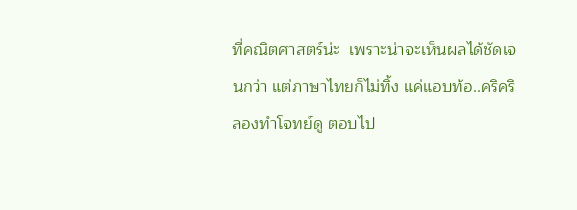ที่คณิตศาสตร์น่ะ  เพราะน่าจะเห็นผลได้ชัดเจนกว่า แต่ภาษาไทยก็ไม่ทิ้ง แค่แอบท้อ..คริคริ
ลองทำโจทย์ดู ตอบไป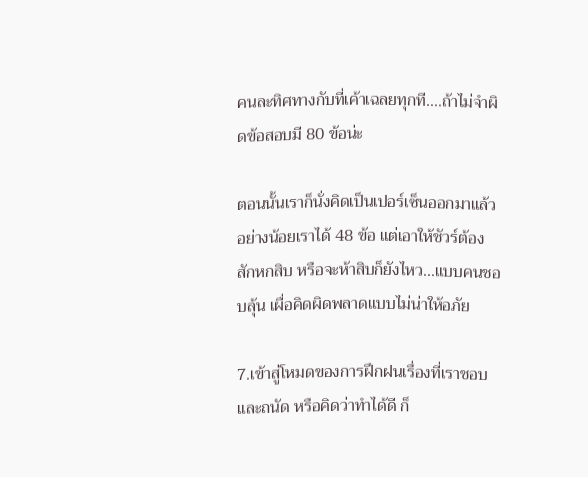คนละทิศทางกับที่เค้าเฉลยทุกที....ถ้าไม่จำผิดข้อสอบมี 80 ข้อน่ะ

ตอนนั้นเราก็นั่งคิดเป็นเปอร์เซ็นออกมาแล้วอย่างน้อยเราได้ 48 ข้อ แต่เอาให้ชัวร์ต้องสักหกสิบ หรือจะห้าสิบก็ยังไหว...แบบคนชอบลุ้น เผื่อคิดผิดพลาดแบบไม่น่าให้อภัย

7.เข้าสู่โหมดของการฝึกฝนเรื่องที่เราชอบและถนัด หรือคิดว่าทำได้ดี ก็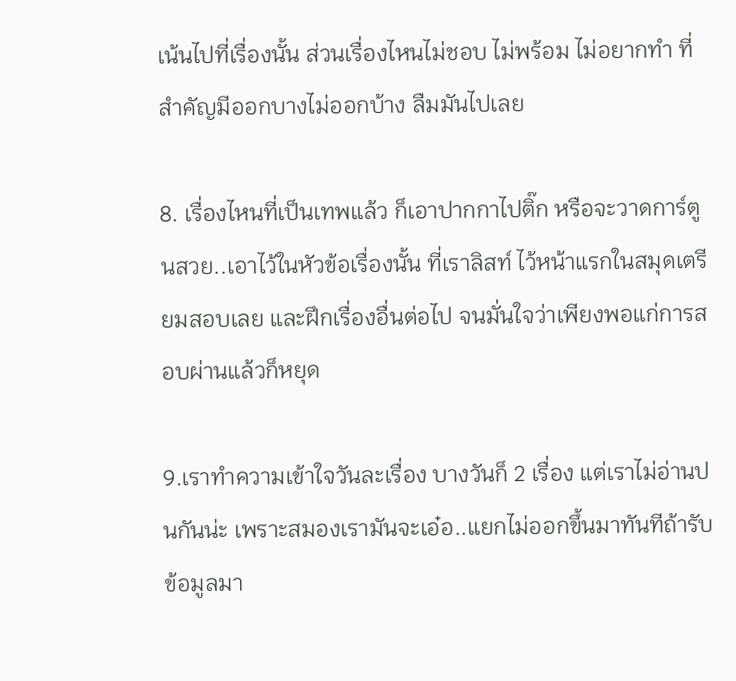เน้นไปที่เรื่องนั้น ส่วนเรื่องไหนไม่ชอบ ไม่พร้อม ไม่อยากทำ ที่สำคัญมีออกบางไม่ออกบ้าง ลืมมันไปเลย

8. เรื่องไหนที่เป็นเทพแล้ว ก็เอาปากกาไปติ๊ก หรือจะวาดการ์ตูนสวย..เอาไว้ในหัวข้อเรื่องนั้น ที่เราลิสท์ ไว้หน้าแรกในสมุดเตรียมสอบเลย และฝึกเรื่องอื่นต่อไป จนมั่นใจว่าเพียงพอแก่การสอบผ่านแล้วก็หยุด

9.เราทำความเข้าใจวันละเรื่อง บางวันก็ 2 เรื่อง แต่เราไม่อ่านปนกันน่ะ เพราะสมองเรามันจะเอ๋อ..แยกไม่ออกขึ้นมาทันทีถ้ารับข้อมูลมา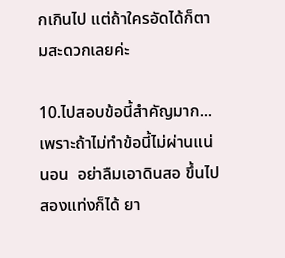กเกินไป แต่ถ้าใครอัดได้ก็ตามสะดวกเลยค่ะ

10.ไปสอบข้อนี้สำคัญมาก...เพราะถ้าไม่ทำข้อนี้ไม่ผ่านแน่นอน  อย่าลืมเอาดินสอ ขึ้นไปสองแท่งก็ได้ ยา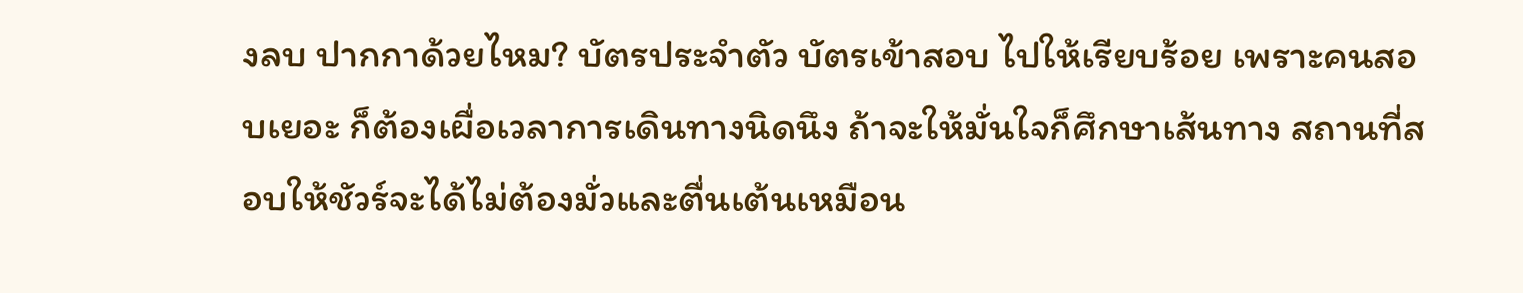งลบ ปากกาด้วยไหม? บัตรประจำตัว บัตรเข้าสอบ ไปให้เรียบร้อย เพราะคนสอบเยอะ ก็ต้องเผื่อเวลาการเดินทางนิดนึง ถ้าจะให้มั่นใจก็ศึกษาเส้นทาง สถานที่สอบให้ชัวร์จะได้ไม่ต้องมั่วและตื่นเต้นเหมือน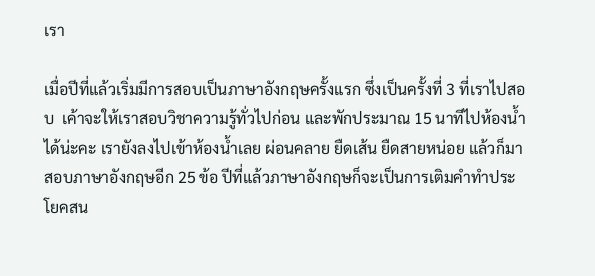เรา

เมื่อปีที่แล้วเริ่มมีการสอบเป็นภาษาอังกฤษครั้งแรก ซึ่งเป็นครั้งที่ 3 ที่เราไปสอบ  เค้าจะให้เราสอบวิชาความรู้ทั่วไปก่อน และพักประมาณ 15 นาทีไปห้องน้ำได้น่ะคะ เรายังลงไปเข้าห้องน้ำเลย ผ่อนคลาย ยืดเส้น ยืดสายหน่อย แล้วก็มาสอบภาษาอังกฤษอีก 25 ข้อ ปีที่แล้วภาษาอังกฤษก็จะเป็นการเติมคำทำประโยคสน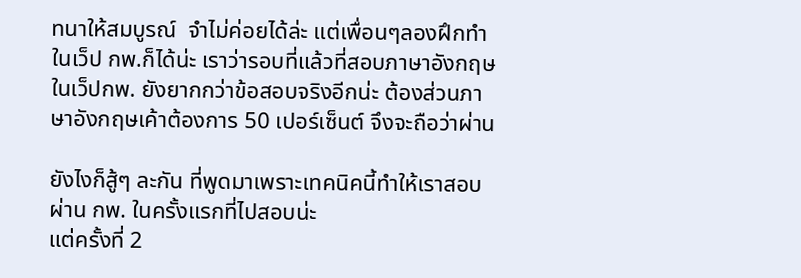ทนาให้สมบูรณ์  จำไม่ค่อยได้ล่ะ แต่เพื่อนๆลองฝึกทำในเว็ป กพ.ก็ได้น่ะ เราว่ารอบที่แล้วที่สอบภาษาอังกฤษในเว็ปกพ. ยังยากกว่าข้อสอบจริงอีกน่ะ ต้องส่วนภาษาอังกฤษเค้าต้องการ 50 เปอร์เซ็นต์ จึงจะถือว่าผ่าน

ยังไงก็สู้ๆ ละกัน ที่พูดมาเพราะเทคนิคนี้ทำให้เราสอบผ่าน กพ. ในครั้งแรกที่ไปสอบน่ะ
แต่ครั้งที่ 2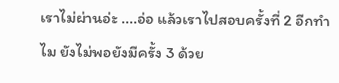เราไม่ผ่านอ่ะ ....อ่อ แล้วเราไปสอบครั้งที่ 2 อีกทำไม ยังไม่พอยังมีครั้ง 3 ด้วย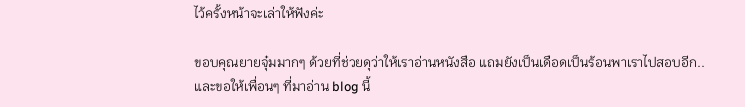ไว้ครั้งหน้าจะเล่าให้ฟังค่ะ

ขอบคุณยายจุ๋มมากๆ ด้วยที่ช่วยดุว่าให้เราอ่านหนังสือ แถมยังเป็นเดือดเป็นร้อนพาเราไปสอบอีก..
และขอให้เพื่อนๆ ที่มาอ่าน blog นี้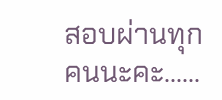สอบผ่านทุกคนนะคะ......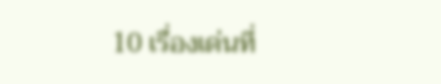10 เรื่องเด่นที่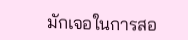มักเจอในการสอ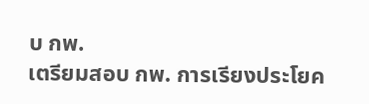บ กพ.
เตรียมสอบ กพ. การเรียงประโยค